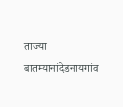ताज्या बातम्यानांदेडनायगांव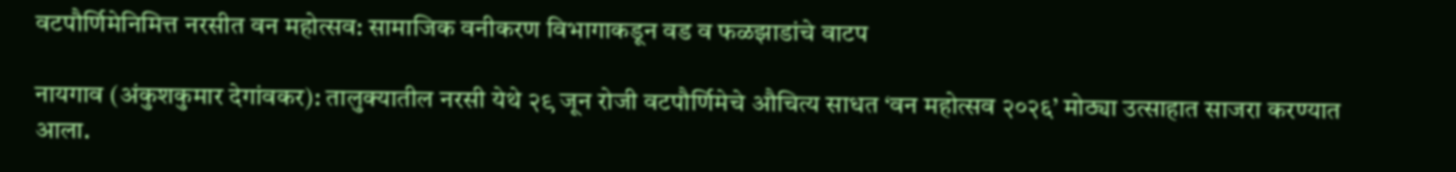वटपौर्णिमेनिमित्त नरसीत वन महोत्सव: सामाजिक वनीकरण विभागाकडून वड व फळझाडांचे वाटप

नायगाव (अंकुशकुमार देगांवकर): तालुक्यातील नरसी येथे २९ जून रोजी वटपौर्णिमेचे औचित्य साधत ‘वन महोत्सव २०२६’ मोठ्या उत्साहात साजरा करण्यात आला.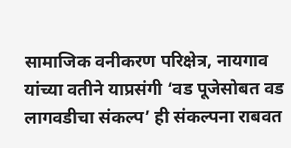सामाजिक वनीकरण परिक्षेत्र, नायगाव यांच्या वतीने याप्रसंगी ‘वड पूजेसोबत वड लागवडीचा संकल्प’ ही संकल्पना राबवत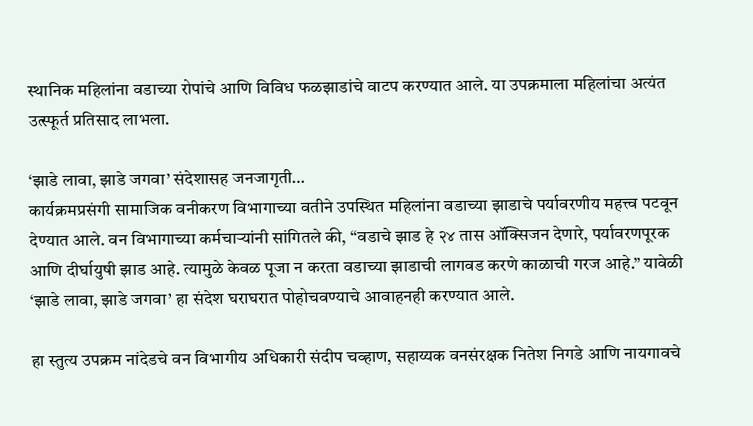स्थानिक महिलांना वडाच्या रोपांचे आणि विविध फळझाडांचे वाटप करण्यात आले. या उपक्रमाला महिलांचा अत्यंत उत्स्फूर्त प्रतिसाद लाभला.

‘झाडे लावा, झाडे जगवा’ संदेशासह जनजागृती…
कार्यक्रमप्रसंगी सामाजिक वनीकरण विभागाच्या वतीने उपस्थित महिलांना वडाच्या झाडाचे पर्यावरणीय महत्त्व पटवून देण्यात आले. वन विभागाच्या कर्मचाऱ्यांनी सांगितले की, “वडाचे झाड हे २४ तास ऑक्सिजन देणारे, पर्यावरणपूरक आणि दीर्घायुषी झाड आहे. त्यामुळे केवळ पूजा न करता वडाच्या झाडाची लागवड करणे काळाची गरज आहे.” यावेळी ‘झाडे लावा, झाडे जगवा’ हा संदेश घराघरात पोहोचवण्याचे आवाहनही करण्यात आले.

हा स्तुत्य उपक्रम नांदेडचे वन विभागीय अधिकारी संदीप चव्हाण, सहाय्यक वनसंरक्षक नितेश निगडे आणि नायगावचे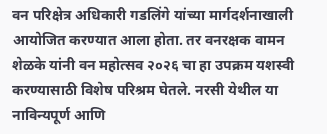वन परिक्षेत्र अधिकारी गडलिंगे यांच्या मार्गदर्शनाखाली आयोजित करण्यात आला होता. तर वनरक्षक वामन शेळके यांनी वन महोत्सव २०२६ चा हा उपक्रम यशस्वी करण्यासाठी विशेष परिश्रम घेतले. नरसी येथील या नाविन्यपूर्ण आणि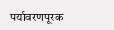पर्यावरणपूरक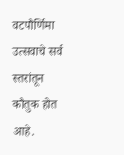वटपौर्णिमा उत्सवाचे सर्व स्तरांतून कौतुक होत आहे.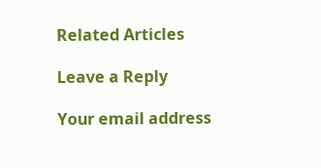Related Articles

Leave a Reply

Your email address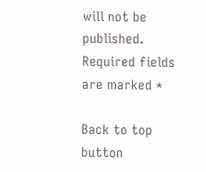will not be published. Required fields are marked *

Back to top button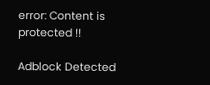error: Content is protected !!

Adblock Detected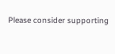Please consider supporting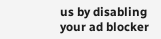us by disabling your ad blocker